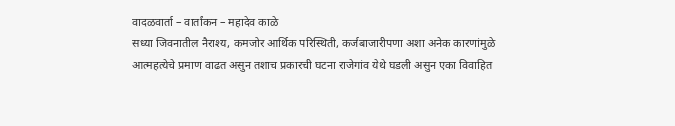वादळवार्ता – वार्तांकन – महादेव काळे
सध्या जिवनातील नैराश्य, कमजोर आर्थिक परिस्थिती, कर्जबाजारीपणा अशा अनेक कारणांमुळे आत्महत्येचे प्रमाण वाढत असुन तशाच प्रकारची घटना राजेगांव येथे घडली असुन एका विवाहित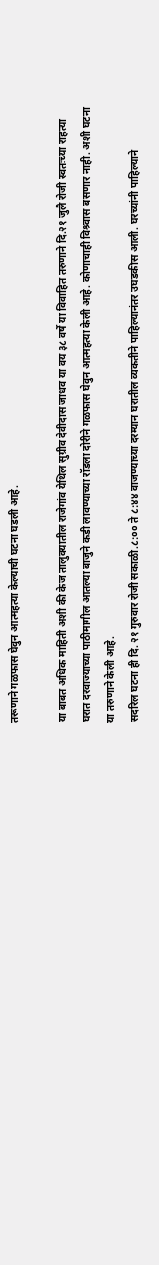तरूणाने गळफास घेवुन आत्महत्या केल्याची घटना घडली आहे.

या बाबत अधिक माहिती अशी की केज तालुक्यातील राजेगांव येथिल सुग्रीव देवीदास जाधव या वय ३८ वर्षे या विवाहित तरुणाने दि.२१ जुलै रोजी स्वतःच्या राहत्या घरात दरवाज्याच्या पाठीमागील आतल्या बाजुने कडी लावण्याच्या रॉडला दोरीने गळफास घेवुन आत्महत्या केली आहे. कोणाचाही विश्र्वास बसणार नाही. अशी घटना या तरुणाने केली आहे.
सदरिल घटना ही दि. २१ गुरुवार रोजी सकाळी.८:०० ते ८:४४ वाजण्याच्या दरम्यान घरातील व्यकतीने पाहिल्यानंतर उघडकीस आली. घरच्यांनी पाहिल्याने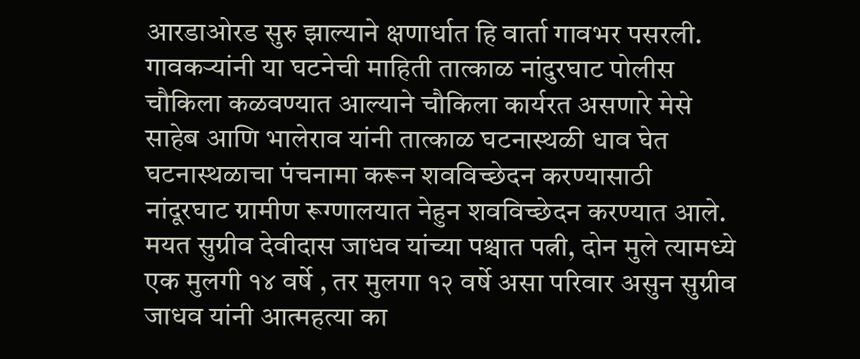आरडाओरड सुरु झाल्याने क्षणार्धात हि वार्ता गावभर पसरली. गावकऱ्यांनी या घटनेची माहिती तात्काळ नांदुरघाट पोलीस चौकिला कळवण्यात आल्याने चौकिला कार्यरत असणारे मेसे साहेब आणि भालेराव यांनी तात्काळ घटनास्थळी धाव घेत घटनास्थळाचा पंचनामा करून शवविच्छेदन करण्यासाठी नांदूरघाट ग्रामीण रूग्णालयात नेहुन शवविच्छेदन करण्यात आले.
मयत सुग्रीव देवीदास जाधव यांच्या पश्चात पत्नी, दोन मुले त्यामध्ये एक मुलगी १४ वर्षे , तर मुलगा १२ वर्षे असा परिवार असुन सुग्रीव जाधव यांनी आत्महत्या का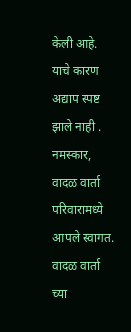केली आहे. याचे कारण अद्याप स्पष्ट झाले नाही .
नमस्कार, वादळ वार्ता परिवारामध्ये आपले स्वागत. वादळ वार्ता च्या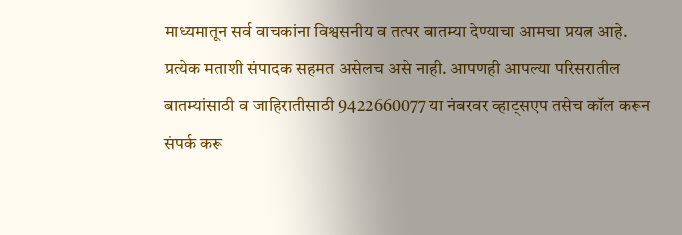माध्यमातून सर्व वाचकांना विश्वसनीय व तत्पर बातम्या देण्याचा आमचा प्रयत्न आहे. प्रत्येक मताशी संपादक सहमत असेलच असे नाही. आपणही आपल्या परिसरातील बातम्यांसाठी व जाहिरातीसाठी 9422660077 या नंबरवर व्हाट्सएप तसेच कॉल करून संपर्क करू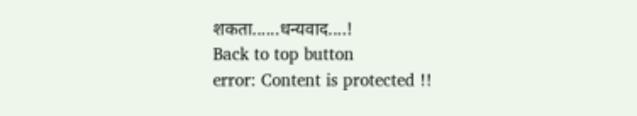शकता......धन्यवाद....!
Back to top button
error: Content is protected !!